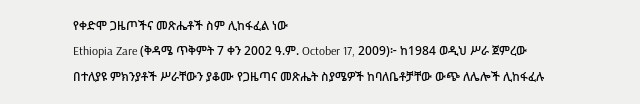የቀድሞ ጋዜጦችና መጽሔቶች ስም ሊከፋፈል ነው
Ethiopia Zare (ቅዳሜ ጥቅምት 7 ቀን 2002 ዓ.ም. October 17, 2009)፦ ከ1984 ወዲህ ሥራ ጀምረው በተለያዩ ምክንያቶች ሥራቸውን ያቆሙ የጋዜጣና መጽሔት ስያሜዎች ከባለቤቶቻቸው ውጭ ለሌሎች ሊከፋፈሉ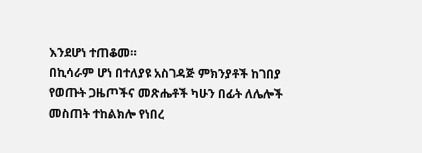እንደሆነ ተጠቆመ።
በኪሳራም ሆነ በተለያዩ አስገዳጅ ምክንያቶች ከገበያ የወጡት ጋዜጦችና መጽሔቶች ካሁን በፊት ለሌሎች መስጠት ተከልክሎ የነበረ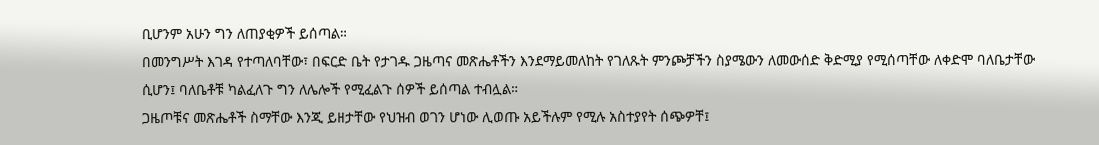ቢሆንም አሁን ግን ለጠያቂዎች ይሰጣል።
በመንግሥት እገዳ የተጣለባቸው፣ በፍርድ ቤት የታገዱ ጋዜጣና መጽሔቶችን እንደማይመለከት የገለጹት ምንጮቻችን ስያሜውን ለመውሰድ ቅድሚያ የሚሰጣቸው ለቀድሞ ባለቤታቸው ሲሆን፤ ባለቤቶቹ ካልፈለጉ ግን ለሌሎች የሚፈልጉ ሰዎች ይሰጣል ተብሏል።
ጋዜጦቹና መጽሔቶች ስማቸው እንጂ ይዘታቸው የህዝብ ወገን ሆነው ሊወጡ አይችሉም የሚሉ አስተያየት ሰጭዎቸ፤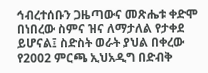ኅብረተሰቡን ጋዜጣውና መጽሔቱ ቀድሞ በነበረው ስምና ዝና ለማታለል የታቀደ ይሆናል፤ ስድስት ወራት ያህል በቀረው የ2002 ምርጫ ኢህአዲግ በድብቅ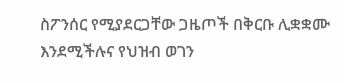ስፖንሰር የሚያደርጋቸው ጋዜጦች በቅርቡ ሊቋቋሙ እንደሚችሉና የህዝብ ወገን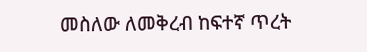መስለው ለመቅረብ ከፍተኛ ጥረት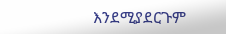እንደሚያደርጉም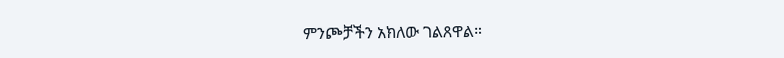ምንጮቻችን አክለው ገልጸዋል።